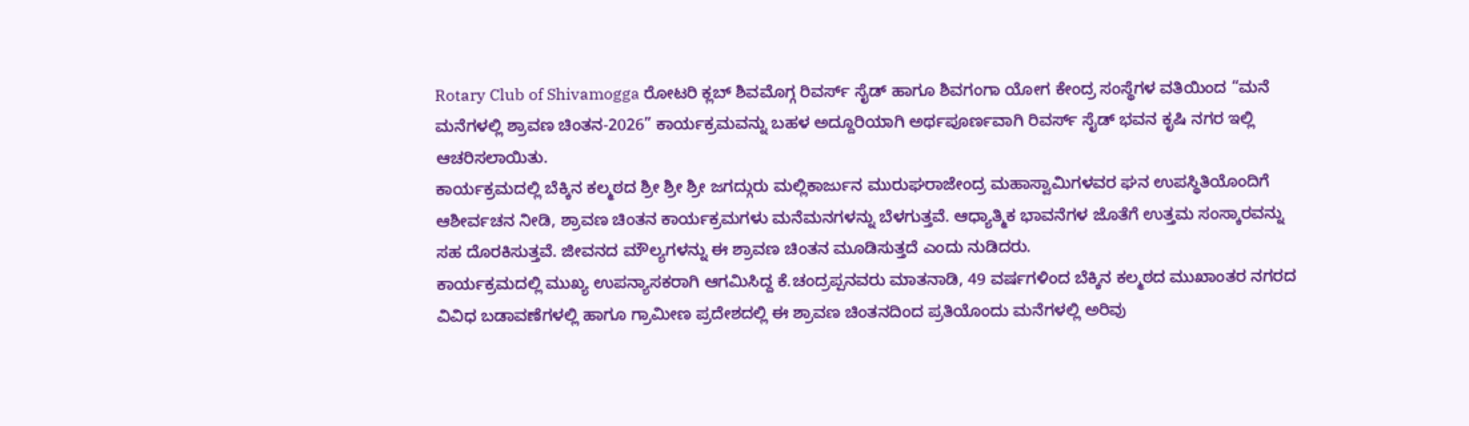Rotary Club of Shivamogga ರೋಟರಿ ಕ್ಲಬ್ ಶಿವಮೊಗ್ಗ ರಿವರ್ಸ್ ಸೈಡ್ ಹಾಗೂ ಶಿವಗಂಗಾ ಯೋಗ ಕೇಂದ್ರ ಸಂಸ್ಥೆಗಳ ವತಿಯಿಂದ “ಮನೆ ಮನೆಗಳಲ್ಲಿ ಶ್ರಾವಣ ಚಿಂತನ-2026” ಕಾರ್ಯಕ್ರಮವನ್ನು ಬಹಳ ಅದ್ದೂರಿಯಾಗಿ ಅರ್ಥಪೂರ್ಣವಾಗಿ ರಿವರ್ಸ್ ಸೈಡ್ ಭವನ ಕೃಷಿ ನಗರ ಇಲ್ಲಿ ಆಚರಿಸಲಾಯಿತು.
ಕಾರ್ಯಕ್ರಮದಲ್ಲಿ ಬೆಕ್ಕಿನ ಕಲ್ಮಠದ ಶ್ರೀ ಶ್ರೀ ಶ್ರೀ ಜಗದ್ಗುರು ಮಲ್ಲಿಕಾರ್ಜುನ ಮುರುಘರಾಜೇಂದ್ರ ಮಹಾಸ್ವಾಮಿಗಳವರ ಘನ ಉಪಸ್ಥಿತಿಯೊಂದಿಗೆ ಆಶೀರ್ವಚನ ನೀಡಿ, ಶ್ರಾವಣ ಚಿಂತನ ಕಾರ್ಯಕ್ರಮಗಳು ಮನೆಮನಗಳನ್ನು ಬೆಳಗುತ್ತವೆ. ಆಧ್ಯಾತ್ಮಿಕ ಭಾವನೆಗಳ ಜೊತೆಗೆ ಉತ್ತಮ ಸಂಸ್ಕಾರವನ್ನು ಸಹ ದೊರಕಿಸುತ್ತವೆ. ಜೀವನದ ಮೌಲ್ಯಗಳನ್ನು ಈ ಶ್ರಾವಣ ಚಿಂತನ ಮೂಡಿಸುತ್ತದೆ ಎಂದು ನುಡಿದರು.
ಕಾರ್ಯಕ್ರಮದಲ್ಲಿ ಮುಖ್ಯ ಉಪನ್ಯಾಸಕರಾಗಿ ಆಗಮಿಸಿದ್ದ ಕೆ.ಚಂದ್ರಪ್ಪನವರು ಮಾತನಾಡಿ, 49 ವರ್ಷಗಳಿಂದ ಬೆಕ್ಕಿನ ಕಲ್ಮಠದ ಮುಖಾಂತರ ನಗರದ ವಿವಿಧ ಬಡಾವಣೆಗಳಲ್ಲಿ ಹಾಗೂ ಗ್ರಾಮೀಣ ಪ್ರದೇಶದಲ್ಲಿ ಈ ಶ್ರಾವಣ ಚಿಂತನದಿಂದ ಪ್ರತಿಯೊಂದು ಮನೆಗಳಲ್ಲಿ ಅರಿವು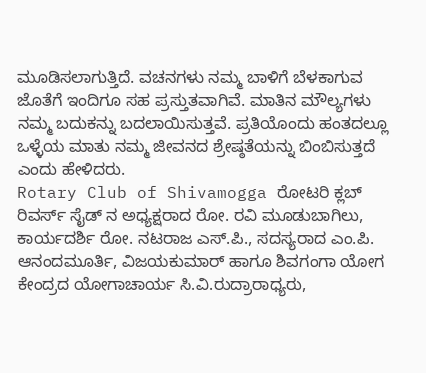ಮೂಡಿಸಲಾಗುತ್ತಿದೆ. ವಚನಗಳು ನಮ್ಮ ಬಾಳಿಗೆ ಬೆಳಕಾಗುವ ಜೊತೆಗೆ ಇಂದಿಗೂ ಸಹ ಪ್ರಸ್ತುತವಾಗಿವೆ. ಮಾತಿನ ಮೌಲ್ಯಗಳು ನಮ್ಮ ಬದುಕನ್ನು ಬದಲಾಯಿಸುತ್ತವೆ. ಪ್ರತಿಯೊಂದು ಹಂತದಲ್ಲೂ ಒಳ್ಳೆಯ ಮಾತು ನಮ್ಮ ಜೀವನದ ಶ್ರೇಷ್ಠತೆಯನ್ನು ಬಿಂಬಿಸುತ್ತದೆ ಎಂದು ಹೇಳಿದರು.
Rotary Club of Shivamogga ರೋಟರಿ ಕ್ಲಬ್ ರಿವರ್ಸ್ ಸೈಡ್ ನ ಅಧ್ಯಕ್ಷರಾದ ರೋ. ರವಿ ಮೂಡುಬಾಗಿಲು, ಕಾರ್ಯದರ್ಶಿ ರೋ. ನಟರಾಜ ಎಸ್.ಪಿ., ಸದಸ್ಯರಾದ ಎಂ.ಪಿ. ಆನಂದಮೂರ್ತಿ, ವಿಜಯಕುಮಾರ್ ಹಾಗೂ ಶಿವಗಂಗಾ ಯೋಗ ಕೇಂದ್ರದ ಯೋಗಾಚಾರ್ಯ ಸಿ.ವಿ.ರುದ್ರಾರಾಧ್ಯರು,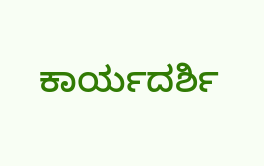ಕಾರ್ಯದರ್ಶಿ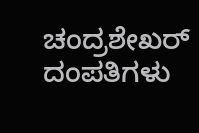ಚಂದ್ರಶೇಖರ್ ದಂಪತಿಗಳು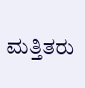ಮತ್ತಿತರು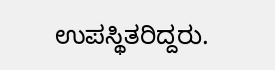ಉಪಸ್ಥಿತರಿದ್ದರು.